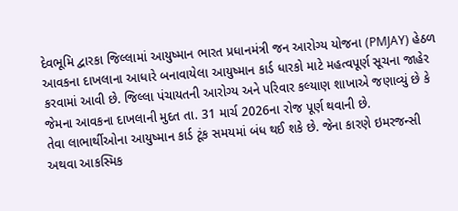દેવભૂમિ દ્વારકા જિલ્લામાં આયુષ્માન ભારત પ્રધાનમંત્રી જન આરોગ્ય યોજના (PMJAY) હેઠળ આવકના દાખલાના આધારે બનાવાયેલા આયુષ્માન કાર્ડ ધારકો માટે મહત્વપૂર્ણ સૂચના જાહેર કરવામાં આવી છે. જિલ્લા પંચાયતની આરોગ્ય અને પરિવાર કલ્યાણ શાખાએ જણાવ્યું છે કે જેમના આવકના દાખલાની મુદત તા. 31 માર્ચ 2026ના રોજ પૂર્ણ થવાની છે.
તેવા લાભાર્થીઓના આયુષ્માન કાર્ડ ટૂંક સમયમાં બંધ થઈ શકે છે. જેના કારણે ઇમરજન્સી અથવા આકસ્મિક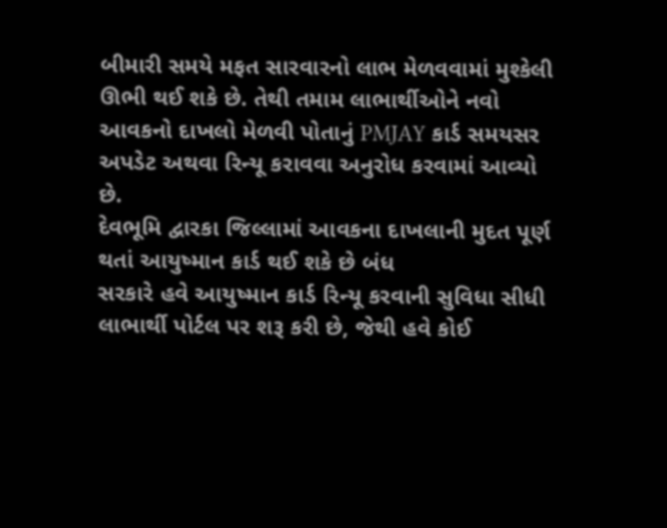બીમારી સમયે મફત સારવારનો લાભ મેળવવામાં મુશ્કેલી ઊભી થઈ શકે છે. તેથી તમામ લાભાર્થીઓને નવો આવકનો દાખલો મેળવી પોતાનું PMJAY કાર્ડ સમયસર અપડેટ અથવા રિન્યૂ કરાવવા અનુરોધ કરવામાં આવ્યો છે.
દેવભૂમિ દ્વારકા જિલ્લામાં આવકના દાખલાની મુદત પૂર્ણ થતાં આયુષ્માન કાર્ડ થઈ શકે છે બંધ
સરકારે હવે આયુષ્માન કાર્ડ રિન્યૂ કરવાની સુવિધા સીધી લાભાર્થી પોર્ટલ પર શરૂ કરી છે, જેથી હવે કોઈ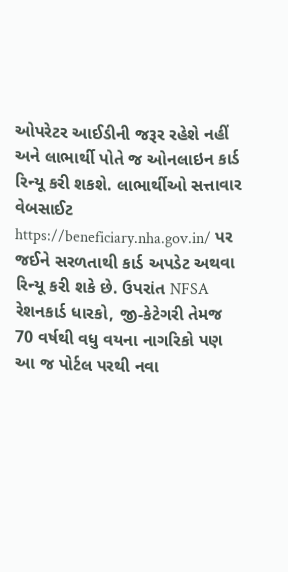ઓપરેટર આઈડીની જરૂર રહેશે નહીં અને લાભાર્થી પોતે જ ઓનલાઇન કાર્ડ રિન્યૂ કરી શકશે. લાભાર્થીઓ સત્તાવાર વેબસાઈટ https://beneficiary.nha.gov.in/ પર જઈને સરળતાથી કાર્ડ અપડેટ અથવા રિન્યૂ કરી શકે છે. ઉપરાંત NFSA રેશનકાર્ડ ધારકો, જી-કેટેગરી તેમજ 70 વર્ષથી વધુ વયના નાગરિકો પણ આ જ પોર્ટલ પરથી નવા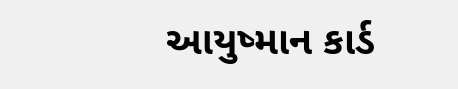આયુષ્માન કાર્ડ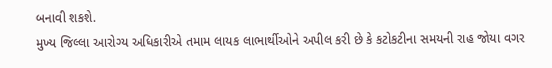બનાવી શકશે.
મુખ્ય જિલ્લા આરોગ્ય અધિકારીએ તમામ લાયક લાભાર્થીઓને અપીલ કરી છે કે કટોકટીના સમયની રાહ જોયા વગર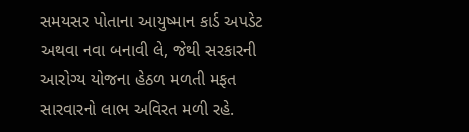સમયસર પોતાના આયુષ્માન કાર્ડ અપડેટ અથવા નવા બનાવી લે, જેથી સરકારની આરોગ્ય યોજના હેઠળ મળતી મફત સારવારનો લાભ અવિરત મળી રહે.